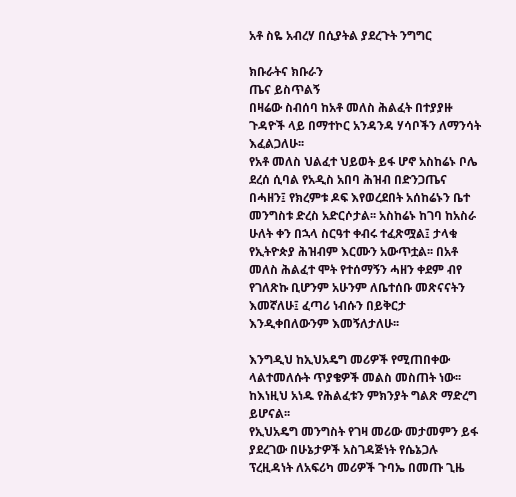አቶ ስዬ አብረሃ በሲያትል ያደረጉት ንግግር

ክቡራትና ክቡራን
ጤና ይስጥልኝ
በዛሬው ስብሰባ ከአቶ መለስ ሕልፈት በተያያዙ ጉዳዮች ላይ በማተኮር አንዳንዳ ሃሳቦችን ለማንሳት እፈልጋለሁ፡፡
የአቶ መለስ ህልፈተ ህይወት ይፋ ሆኖ አስከሬኑ ቦሌ ደረሰ ሲባል የአዲስ አበባ ሕዝብ በድንጋጤና በሓዘን፤ የክረምቱ ዶፍ እየወረደበት አሰከሬኑን ቤተ መንግስቱ ድረስ አድርሶታል፡፡ አስከሬኑ ከገባ ከአስራ ሁለት ቀን በኋላ ስርዓተ ቀብሩ ተፈጽሟል፤ ታላቁ የኢትዮጵያ ሕዝብም እርሙን አውጥቷል፡፡ በአቶ መለስ ሕልፈተ ሞት የተሰማኝን ሓዘን ቀደም ብየ የገለጽኩ ቢሆንም አሁንም ለቤተሰቡ መጽናናትን እመኛለሁ፤ ፈጣሪ ነብሱን በይቅርታ እንዲቀበለውንም እመኝለታለሁ፡፡

እንግዲህ ከኢህአዴግ መሪዎች የሚጠበቀው ላልተመለሱት ጥያቄዎች መልስ መስጠት ነው፡፡ ከእነዚህ አነዱ የሕልፈቱን ምክንያት ግልጽ ማድረግ ይሆናል፡፡
የኢህአዴግ መንግስት የገዛ መሪው መታመምን ይፋ ያደረገው በሁኔታዎች አስገዳጅነት የሴኔጋሉ ፕረዚዳነት ለአፍሪካ መሪዎች ጉባኤ በመጡ ጊዜ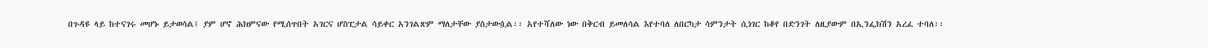በጉዳዩ ላይ ከተናገሩ መሆኑ ይታወሳል፤ ያም ሆኖ ሕክምናው የሚሰጥበት አገርና ሆስፒታል ሳይቀር አንገልጽም ማለታቸው ያስታውሷል፡፡ አየተሻለው ነው በቅርብ ይመለሳል እየተባለ ለበርካታ ሳምንታት ሲነገር ከቆየ በድንገት ለዚያውም በኢንፌክሽን አረፈ ተባለ፡፡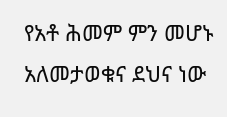የአቶ ሕመም ምን መሆኑ አለመታወቁና ደህና ነው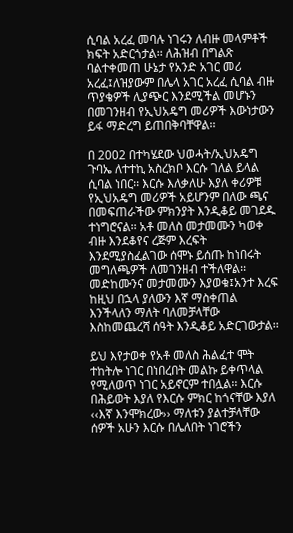ሲባል አረፈ መባሉ ነገሩን ለብዙ መላምቶች ክፍት አድርጎታል፡፡ ለሕዝብ በግልጽ ባልተቀመጠ ሁኔታ የአንድ አገር መሪ አረፈ፤ለዝያውም በሌላ አገር አረፈ ሲባል ብዙ ጥያቄዎች ሊያጭር እንደሚችል መሆኑን በመገንዘብ የኢህአዴግ መሪዎች እውነታውን ይፋ ማድረግ ይጠበቅባቸዋል፡፡

በ 2002 በተካሄደው ህወሓት/ኢህአዴግ ጉባኤ ለተተኪ አስረክቦ እርሱ ገለል ይላል ሲባል ነበር፡፡ እርሱ እለቃለሁ እያለ ቀሪዎቹ የኢህአዴግ መሪዎች አይሆንም በለው ጫና በመፍጠራችው ምክንያት እንዲቆይ መገደዱ ተነግሮናል፡፡ አቶ መለስ መታመሙን ካወቀ ብዙ እንደቆየና ረጅም እረፍት እንደሚያስፈልገው ሰሞኑ ይሰጡ ከነበሩት መግለጫዎች ለመገንዘብ ተችለዋል፡፡ መድከሙንና መታመሙን እያወቁ፤አንተ እረፍ ከዚህ በኋላ ያለውን እኛ ማስቀጠል እንችላለን ማለት ባለመቻላቸው እስከመጨረሻ ሰዓት እንዲቆይ አድርገውታል፡፡

ይህ እየታወቀ የአቶ መለስ ሕልፈተ ሞት ተከትሎ ነገር በነበረበት መልኩ ይቀጥላል የሚለወጥ ነገር አይኖርም ተበሏል፡፡ እርሱ በሕይወት እያለ የእርሱ ምክር ከጎናቸው እያለ ‹‹እኛ እንሞክረው›› ማለቱን ያልተቻላቸው ሰዎች አሁን እርሱ በሌለበት ነገሮችን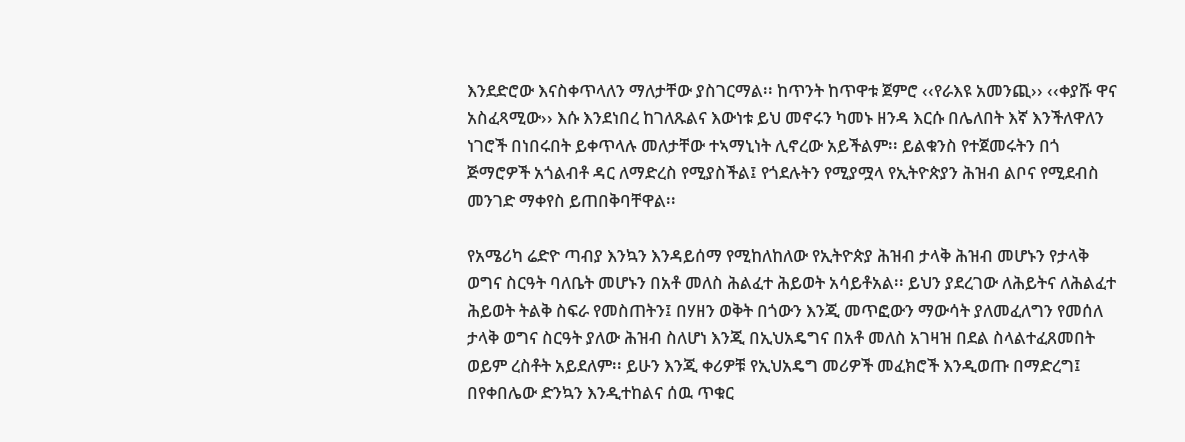እንደድሮው እናስቀጥላለን ማለታቸው ያስገርማል፡፡ ከጥንት ከጥዋቱ ጀምሮ ‹‹የራእዩ አመንጪ›› ‹‹ቀያሹ ዋና አስፈጻሚው›› እሱ እንደነበረ ከገለጹልና እውነቱ ይህ መኖሩን ካመኑ ዘንዳ እርሱ በሌለበት እኛ እንችለዋለን ነገሮች በነበሩበት ይቀጥላሉ መለታቸው ተኣማኒነት ሊኖረው አይችልም፡፡ ይልቁንስ የተጀመሩትን በጎ ጅማሮዎች አጎልብቶ ዳር ለማድረስ የሚያስችል፤ የጎደሉትን የሚያሟላ የኢትዮጵያን ሕዝብ ልቦና የሚደብስ መንገድ ማቀየስ ይጠበቅባቸዋል፡፡

የአሜሪካ ሬድዮ ጣብያ እንኳን እንዳይሰማ የሚከለከለው የኢትዮጵያ ሕዝብ ታላቅ ሕዝብ መሆኑን የታላቅ ወግና ስርዓት ባለቤት መሆኑን በአቶ መለስ ሕልፈተ ሕይወት አሳይቶአል፡፡ ይህን ያደረገው ለሕይትና ለሕልፈተ ሕይወት ትልቅ ስፍራ የመስጠትን፤ በሃዘን ወቅት በጎውን እንጂ መጥፎውን ማውሳት ያለመፈለግን የመሰለ ታላቅ ወግና ስርዓት ያለው ሕዝብ ስለሆነ እንጂ በኢህአዴግና በአቶ መለስ አገዛዝ በደል ስላልተፈጸመበት ወይም ረስቶት አይደለም፡፡ ይሁን እንጂ ቀሪዎቹ የኢህአዴግ መሪዎች መፈክሮች እንዲወጡ በማድረግ፤ በየቀበሌው ድንኳን እንዲተከልና ሰዉ ጥቁር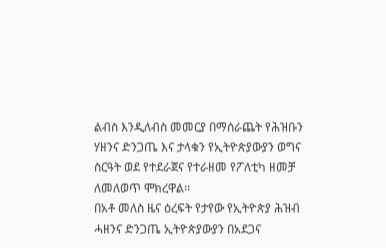ልብስ እንዲለብስ መመርያ በማሰራጨት የሕዝቡን ሃዘንና ድንጋጤ እና ታላቁን የኢትዮጵያውያን ወግና ስርዓት ወደ የተደራጀና የተራዘመ የፖለቲካ ዘመቻ ለመለወጥ ሞክረዋል፡፡
በአቶ መለስ ዜና ዕረፍት የታየው የኢትዮጵያ ሕዝብ ሓዘንና ድንጋጤ ኢትዮጵያውያን በአደጋና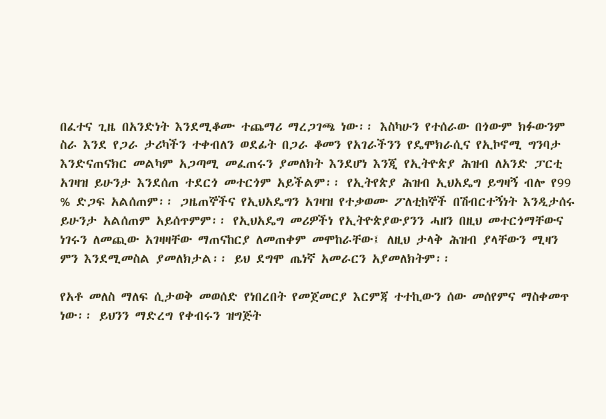በፈተና ጊዜ በአንድነት እንደሚቆሙ ተጨማሪ ማረጋገጫ ነው፡፡ እስካሁን የተሰራው በጎውም ክፉውንም ስራ እንደ የጋራ ታሪካችን ተቀብለን ወደፊት በጋራ ቆመን የአገራችንን የዴሞክራሲና የኢኮኖሚ ግንባታ እንድናጠናክር መልካም አጋጣሚ መፈጠሩን ያመለክት እንደሆነ እንጂ የኢትዮጵያ ሕዝብ ለአንድ ፓርቲ አገዛዝ ይሁንታ እንደሰጠ ተደርጎ መተርጎም አይችልም፡፡ የኢትየጵያ ሕዝብ ኢህአዴግ ይግዛኝ ብሎ የ99 % ድጋፍ አልሰጠም፡፡ ጋዜጠኞችና የኢህአዴግን አገዛዝ የተቃወሙ ፖለቲከኞች በሽብርተኝነት እንዲታሰሩ ይሁንታ አልሰጠም አይሰጥምም፡፡ የኢህአዴግ መሪዎችነ የኢትዮጵያውያንን ሓዘን በዚህ መተርጎማቸውና ነገሩን ለመጪው አገዛዛቸው ማጠናከርያ ለመጠቀም መሞከራቸው፤ ለዚህ ታላቅ ሕዝብ ያላቸውን ሚዛን ምን እንደሚመስል ያመለክታል፡፡ ይህ ደግሞ ጤነኛ አመራርን አያመለክትም፡፡

የአቶ መለስ ማለፍ ሲታወቅ መወሰድ የነበረበት የመጀመርያ እርምጃ ተተኪውን ሰው መሰየምና ማስቀመጥ ነው፡፡ ይህንን ማድረግ የቀብሩን ዝግጅት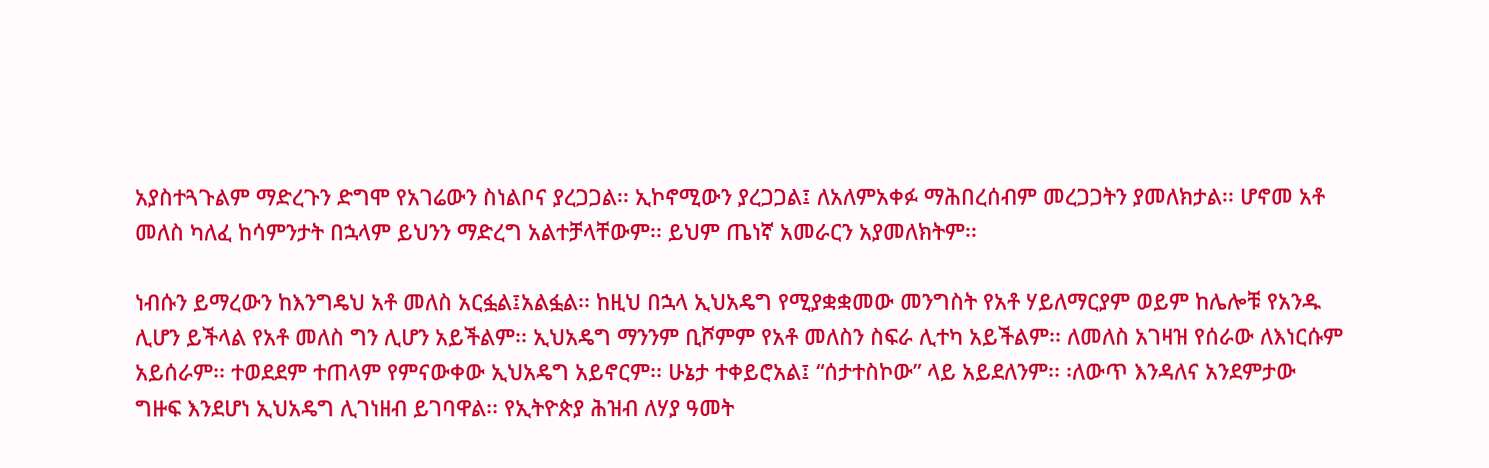አያስተጓጉልም ማድረጉን ድግሞ የአገሬውን ስነልቦና ያረጋጋል፡፡ ኢኮኖሚውን ያረጋጋል፤ ለአለምአቀፉ ማሕበረሰብም መረጋጋትን ያመለክታል፡፡ ሆኖመ አቶ መለስ ካለፈ ከሳምንታት በኋላም ይህንን ማድረግ አልተቻላቸውም፡፡ ይህም ጤነኛ አመራርን አያመለክትም፡፡

ነብሱን ይማረውን ከእንግዴህ አቶ መለስ አርፏል፤አልፏል፡፡ ከዚህ በኋላ ኢህአዴግ የሚያቋቋመው መንግስት የአቶ ሃይለማርያም ወይም ከሌሎቹ የአንዱ ሊሆን ይችላል የአቶ መለስ ግን ሊሆን አይችልም፡፡ ኢህአዴግ ማንንም ቢሾምም የአቶ መለስን ስፍራ ሊተካ አይችልም፡፡ ለመለስ አገዛዝ የሰራው ለእነርሱም አይሰራም፡፡ ተወደደም ተጠላም የምናውቀው ኢህአዴግ አይኖርም፡፡ ሁኔታ ተቀይሮአል፤ “ሰታተስኮው” ላይ አይደለንም፡፡ ፡ለውጥ እንዳለና አንደምታው ግዙፍ እንደሆነ ኢህአዴግ ሊገነዘብ ይገባዋል፡፡ የኢትዮጵያ ሕዝብ ለሃያ ዓመት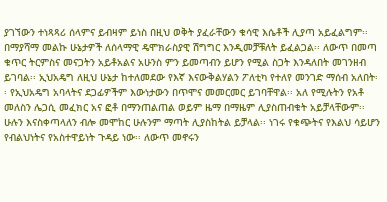ያገኘውን ተነጻጻሪ ሰላምና ይብዛም ይነስ በዚህ ወቅት ያፈራቸውን ቁሳዊ እሴቶች ሊያጣ አይፈልግም፡፡ በማያሻማ መልኩ ሁኔታዎች ለሰላማዊ ዴሞክራስያዊ ሽግግር እንዲመቻቹለት ይፈልጋል፡፡ ለውጥ በመጣ ቁጥር ትርምስና መናጋትን አይቶአልና አሁንስ ምን ይመጣብን ይሆን የሚል ስጋት እንዳለበት መገንዘብ ይገባል፡፡ ኢህአዴግ ለዚህ ሁኔታ ከተለመደው የእኛ እናውቅልሃልን ፖለቲካ የተለየ መንገድ ማሰብ አለበት፡፡ የኢህአዴግ አባላትና ደጋፊዎችም እውነታውን በጥሞና መመርመር ይገባቸዋል፡፡ አለ የሚሉትን የአቶ መለስን ሌጋሲ መፈክር አና ፎቶ በማንጠልጠል ወይም ዜማ በማዜም ሊያስጠብቁት አይቻላቸውም፡፡ ሁሉን እናስቀጣላለን ብሎ መሞከር ሁሉንም ማጣት ሊያስከትል ይቻላል፡፡ ነገሩ የቁጭትና የእልህ ሳይሆን የብልህነትና የአስተዋይነት ጉዳይ ነው፡፡ ለውጥ መኖሩን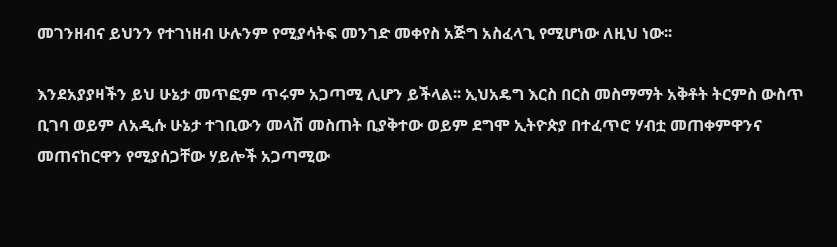መገንዘብና ይህንን የተገነዘብ ሁሉንም የሚያሳትፍ መንገድ መቀየስ አጅግ አስፈላጊ የሚሆነው ለዚህ ነው፡፡

እንደአያያዛችን ይህ ሁኔታ መጥፎም ጥሩም አጋጣሚ ሊሆን ይችላል፡፡ ኢህአዴግ እርስ በርስ መስማማት አቅቶት ትርምስ ውስጥ ቢገባ ወይም ለአዲሱ ሁኔታ ተገቢውን መላሽ መስጠት ቢያቅተው ወይም ደግሞ ኢትዮጵያ በተፈጥሮ ሃብቷ መጠቀምዋንና መጠናከርዋን የሚያሰጋቸው ሃይሎች አጋጣሚው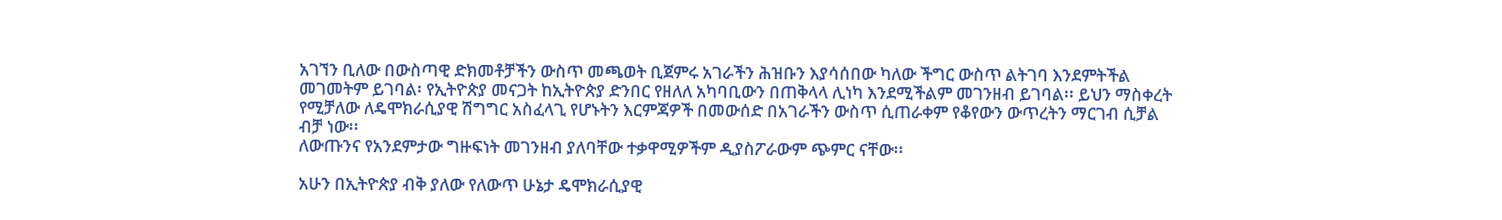አገኘን ቢለው በውስጣዊ ድክመቶቻችን ውስጥ መጫወት ቢጀምሩ አገራችን ሕዝቡን እያሳሰበው ካለው ችግር ውስጥ ልትገባ እንደምትችል መገመትም ይገባል፡ የኢትዮጵያ መናጋት ከኢትዮጵያ ድንበር የዘለለ አካባቢውን በጠቅላላ ሊነካ እንደሚችልም መገንዘብ ይገባል፡፡ ይህን ማስቀረት የሚቻለው ለዴሞክራሲያዊ ሽግግር አስፈላጊ የሆኑትን እርምጃዎች በመውሰድ በአገራችን ውስጥ ሲጠራቀም የቆየውን ውጥረትን ማርገብ ሲቻል ብቻ ነው፡፡
ለውጡንና የአንደምታው ግዙፍነት መገንዘብ ያለባቸው ተቃዋሚዎችም ዲያስፖራውም ጭምር ናቸው፡፡

አሁን በኢትዮጵያ ብቅ ያለው የለውጥ ሁኔታ ዴሞክራሲያዊ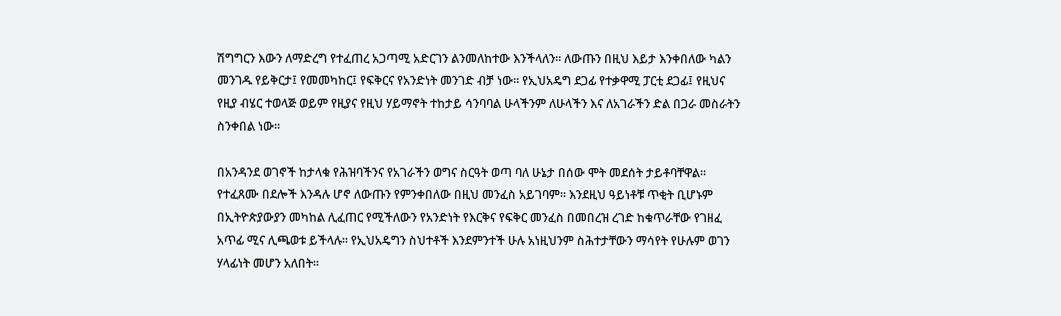ሽግግርን እውን ለማድረግ የተፈጠረ አጋጣሚ አድርገን ልንመለከተው እንችላለን፡፡ ለውጡን በዚህ እይታ እንቀበለው ካልን መንገዱ የይቅርታ፤ የመመካከር፤ የፍቅርና የአንድነት መንገድ ብቻ ነው፡፡ የኢህአዴግ ደጋፊ የተቃዋሚ ፓርቲ ደጋፊ፤ የዚህና የዚያ ብሄር ተወላጅ ወይም የዚያና የዚህ ሃይማኖት ተከታይ ሳንባባል ሁላችንም ለሁላችን እና ለአገራችን ድል በጋራ መስራትን ስንቀበል ነው፡፡

በአንዳንደ ወገኖች ከታላቁ የሕዝባችንና የአገራችን ወግና ስርዓት ወጣ ባለ ሁኔታ በሰው ሞት መደሰት ታይቶባቸዋል፡፡ የተፈጸሙ በደሎች እንዳሉ ሆኖ ለውጡን የምንቀበለው በዚህ መንፈስ አይገባም፡፡ እንደዚህ ዓይነቶቹ ጥቂት ቢሆኑም በኢትዮጵያውያን መካከል ሊፈጠር የሚችለውን የአንድነት የእርቅና የፍቅር መንፈስ በመበረዝ ረገድ ከቁጥራቸው የገዘፈ አጥፊ ሚና ሊጫወቱ ይችላሉ፡፡ የኢህአዴግን ስህተቶች እንደምንተች ሁሉ አነዚህንም ስሕተታቸውን ማሳየት የሁሉም ወገን ሃላፊነት መሆን አለበት፡፡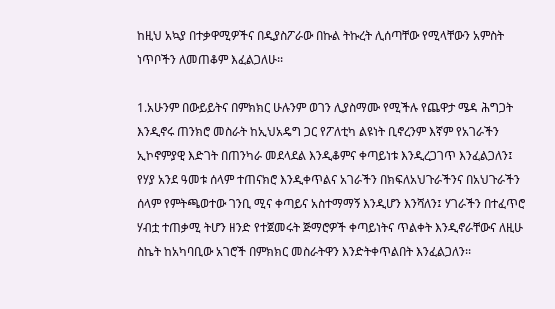ከዚህ አኳያ በተቃዋሚዎችና በዲያስፖራው በኩል ትኩረት ሊሰጣቸው የሚላቸውን አምስት ነጥቦችን ለመጠቆም እፈልጋለሁ፡፡

1.አሁንም በውይይትና በምክክር ሁሉንም ወገን ሊያስማሙ የሚችሉ የጨዋታ ሜዳ ሕግጋት እንዲኖሩ ጠንክሮ መስራት ከኢህአዴግ ጋር የፖለቲካ ልዩነት ቢኖረንም እኛም የአገራችን ኢኮኖምያዊ እድገት በጠንካራ መደላደል እንዲቆምና ቀጣይነቱ እንዲረጋገጥ እንፈልጋለን፤ የሃያ አንደ ዓመቱ ሰላም ተጠናክሮ እንዲቀጥልና አገራችን በክፍለአህጉራችንና በአህጉራችን ሰላም የምትጫወተው ገንቢ ሚና ቀጣይና አስተማማኝ እንዲሆን እንሻለን፤ ሃገራችን በተፈጥሮ ሃብቷ ተጠቃሚ ትሆን ዘንድ የተጀመሩት ጅማሮዎች ቀጣይነትና ጥልቀት እንዲኖራቸውና ለዚሁ ስኬት ከአካባቢው አገሮች በምክክር መስራትዋን እንድትቀጥልበት እንፈልጋለን፡፡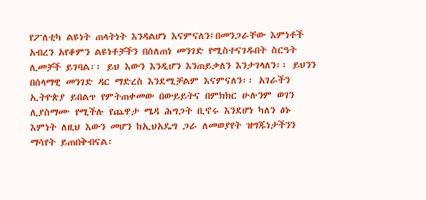የፖለቲካ ልዩነት ጠላትነት እንዳልሆነ እናምናለን፤በመንጋራቸው እምነቶች አብረን አየቆምን ልዩነቶቻችን በሰለጠነ መንገድ የሚስተናገዱበት ስርዓት ሊመቻች ይገባል፡፡ ይህ እውን እንዲሆን እንጠይቃለን እንታገላለን፡፡ ይህንን በሰላማዊ መንገድ ዳር ማድረስ እንደሚቻልም እናምናለን፡፡ አገራችን ኢትዮጵያ ይበልጥ የምትጠቀመው በውይይትና በምክክር ሁሉንም ወገን ሊያስማሙ የሚችሉ የጨዋታ ሜዳ ሕግጋት ቢኖሩ እንደሆነ ካለን ፅኑ እምነት ለዚህ እውን መሆን ከኢህአዴግ ጋራ ለመወያየት ዝግጁነታችንን ማሳየት ይጠበቅብናል፡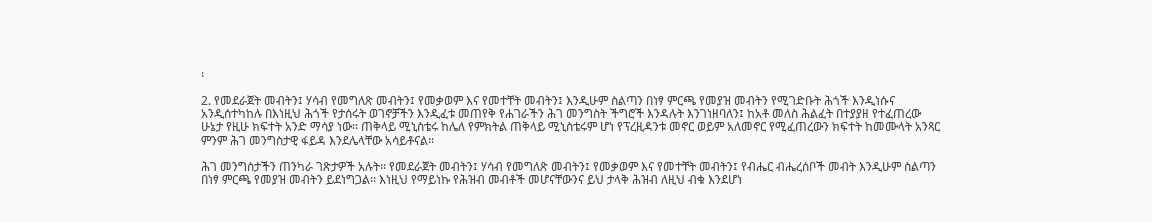፡

2. የመደራጀት መብትን፤ ሃሳብ የመግለጽ መብትን፤ የመቃወም እና የመተቸት መብትን፤ እንዲሁም ስልጣን በነፃ ምርጫ የመያዝ መብትን የሚገድቡት ሕጎች እንዲነሱና አንዲሰተካከሉ በእነዚህ ሕጎች የታሰሩት ወገኖቻችን እንዲፈቱ መጠየቅ የሐገራችን ሕገ መንግስት ችግሮች እንዳሉት እንገነዘባለን፤ ከአቶ መለስ ሕልፈት በተያያዘ የተፈጠረው ሁኔታ የዚሁ ክፍተት አንድ ማሳያ ነው፡፡ ጠቅላይ ሚኒስቴሩ ከሌለ የምክትል ጠቅላይ ሚኒስቴሩም ሆነ የፕረዚዳንቱ መኖር ወይም አለመኖር የሚፈጠረውን ክፍተት ከመሙላት አንጻር ምንም ሕገ መንግስታዊ ፋይዳ እንደሌላቸው አሳይቶናል፡፡

ሕገ መንግስታችን ጠንካራ ገጽታዎች አሉት፡፡ የመደራጀት መብትን፤ ሃሳብ የመግለጽ መብትን፤ የመቃወም እና የመተቸት መብትን፤ የብሔር ብሔረሰቦች መብት እንዲሁም ስልጣን በነፃ ምርጫ የመያዝ መብትን ይደነግጋል፡፡ እነዚህ የማይነኩ የሕዝብ መብቶች መሆናቸውንና ይህ ታላቅ ሕዝብ ለዚህ ብቁ እንደሆነ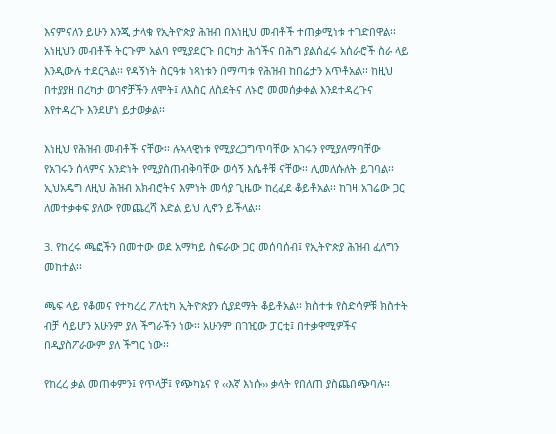እናምናለን ይሁን እንጂ ታላቁ የኢትዮጵያ ሕዝብ በእነዚህ መብቶች ተጠቃሚነቱ ተገድበዋል፡፡ አነዚህን መብቶች ትርጉም አልባ የሚያደርጉ በርካታ ሕጎችና በሕግ ያልሰፈሩ አሰራሮች ስራ ላይ እንዲውሉ ተደርጓል፡፡ የዳኝነት ስርዓቱ ነጻነቱን በማጣቱ የሕዝብ ከበሬታን አጥቶአል፡፡ ከዚህ በተያያዘ በረካታ ወገኖቻችን ለሞት፤ ለእስር ለስደትና ለኑሮ መመሰቃቀል እንደተዳረጉና እየተዳረጉ እንደሆነ ይታወቃል፡፡

እነዚህ የሕዝብ መብቶች ናቸው፡፡ ሉኣላዊነቱ የሚያረጋግጥባቸው አገሩን የሚያለማባቸው የአገሩን ሰላምና አንድነት የሚያስጠብቅባቸው ወሳኝ እሴቶቹ ናቸው፡፡ ሊመለሱለት ይገባል፡፡ ኢህአዴግ ለዚህ ሕዝብ አክብሮትና እምነት መሳያ ጊዜው ከረፈደ ቆይቶአል፡፡ ከገዛ አገሬው ጋር ለመተቃቀፍ ያለው የመጨረሻ እድል ይህ ሊኖን ይችላል፡፡

3. የከረሩ ጫፎችን በመተው ወደ አማካይ ስፍራው ጋር መሰባሰብ፤ የኢትዮጵያ ሕዝብ ፈለግን መከተል፡፡

ጫፍ ላይ የቆመና የተካረረ ፖለቲካ ኢትዮጵያን ሲያደማት ቆይቶአል፡፡ ክስተቱ የስድሳዎቹ ክስተት ብቻ ሳይሆን አሁንም ያለ ችግራችን ነው፡፡ አሁንም በገዢው ፓርቲ፤ በተቃዋሚዎችና በዲያስፖራውም ያለ ችግር ነው፡፡

የከረረ ቃል መጠቀምን፤ የጥላቻ፤ የጭካኔና የ ‹‹እኛ እነሱ›› ቃላት የበለጠ ያስጨበጭባሉ፡፡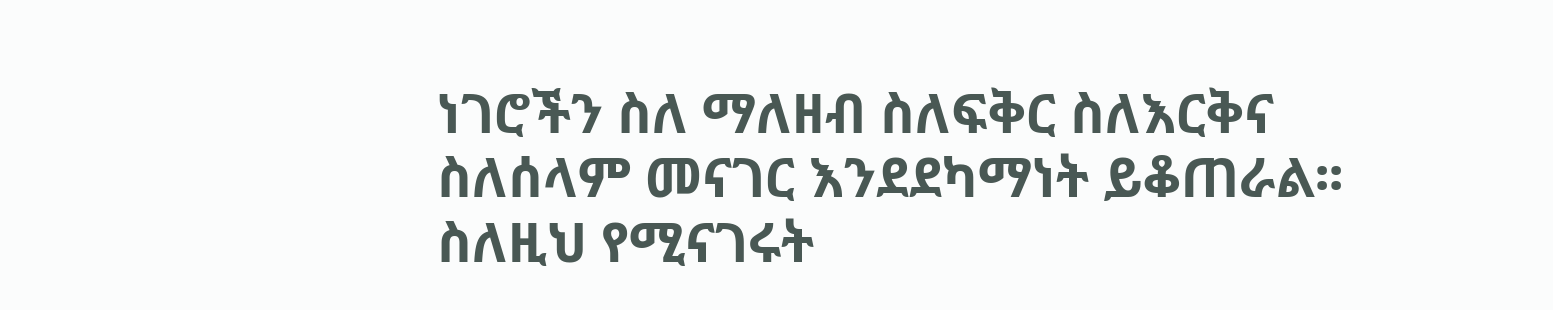ነገሮችን ስለ ማለዘብ ስለፍቅር ስለእርቅና ስለሰላም መናገር እንደደካማነት ይቆጠራል፡፡ ስለዚህ የሚናገሩት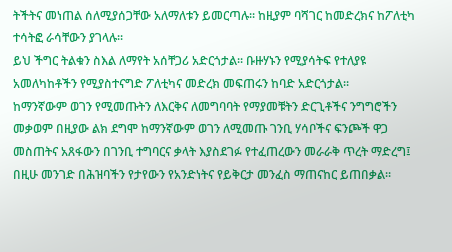ትችትና መነጠል ሰለሚያሰጋቸው አለማለቱን ይመርጣሉ፡፡ ከዚያም ባሻገር ከመድረክና ከፖለቲካ ተሳትፎ ራሳቸውን ያገላሉ፡፡
ይህ ችግር ትልቁን ስእል ለማየት አሰቸጋሪ አድርጎታል፡፡ ቡዙሃኑን የሚያሳትፍ የተለያዩ አመለካከቶችን የሚያስተናግድ ፖለቲካና መድረክ መፍጠሩን ከባድ አድርጎታል፡፡
ከማንኛውም ወገን የሚመጡትን ለእርቅና ለመግባባት የማያመቹትን ድርጊቶችና ንግግሮችን መቃወም በዚያው ልክ ደግሞ ከማንኛውም ወገን ለሚመጡ ገንቢ ሃሳቦችና ፍንጮች ዋጋ መስጠትና አጸፋውን በገንቢ ተግባርና ቃላት እያስደገፉ የተፈጠረውን መራራቅ ጥረት ማድረግ፤ በዚሁ መንገድ በሕዝባችን የታየውን የአንድነትና የይቅርታ መንፈስ ማጠናከር ይጠበቃል፡፡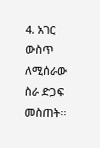4. አገር ውስጥ ለሚሰራው ስራ ድጋፍ መስጠት፡፡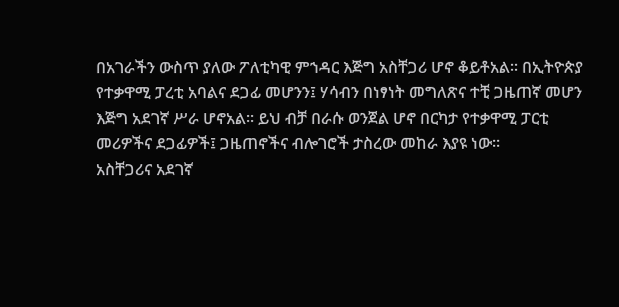በአገራችን ውስጥ ያለው ፖለቲካዊ ምኀዳር እጅግ አስቸጋሪ ሆኖ ቆይቶአል፡፡ በኢትዮጵያ የተቃዋሚ ፓረቲ አባልና ደጋፊ መሆንን፤ ሃሳብን በነፃነት መግለጽና ተቺ ጋዜጠኛ መሆን እጅግ አደገኛ ሥራ ሆኖአል፡፡ ይህ ብቻ በራሱ ወንጀል ሆኖ በርካታ የተቃዋሚ ፓርቲ መሪዎችና ደጋፊዎች፤ ጋዜጠኖችና ብሎገሮች ታስረው መከራ እያዩ ነው፡፡
አስቸጋሪና አደገኛ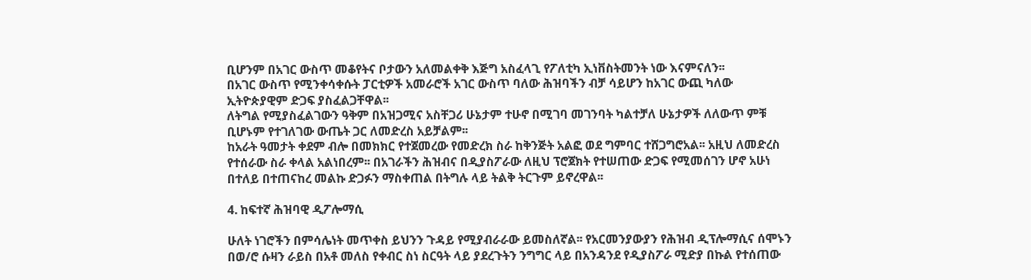ቢሆንም በአገር ውስጥ መቆየትና ቦታውን አለመልቀቅ እጅግ አስፈላጊ የፖለቲካ ኢነቨስትመንት ነው እናምናለን፡፡
በአገር ውስጥ የሚንቀሳቀሱት ፓርቲዎች አመራሮች አገር ውስጥ ባለው ሕዝባችን ብቻ ሳይሆን ከአገር ውጪ ካለው ኢትዮጵያዊም ድጋፍ ያስፈልጋቸዋል፡፡
ለትግል የሚያስፈልገውን ዓቅም በአዝጋሚና አስቸጋሪ ሁኔታም ተሁኖ በሚገባ መገንባት ካልተቻለ ሁኔታዎች ለለውጥ ምቹ ቢሆኑም የተገለገው ውጤት ጋር ለመድረስ አይቻልም፡፡
ከአራት ዓመታት ቀደም ብሎ በመክክር የተጀመረው የመድረክ ስራ ከቅንጅት አልፎ ወደ ግምባር ተሸጋግሮአል፡፡ አዚህ ለመድረስ የተሰራው ስራ ቀላል አልነበረም፡፡ በአገራችን ሕዝብና በዲያስፖራው ለዚህ ፕሮጀክት የተሠጠው ድጋፍ የሚመሰገን ሆኖ አሁነ በተለይ በተጠናከረ መልኩ ድጋፉን ማስቀጠል በትግሉ ላይ ትልቅ ትርጉም ይኖረዋል፡፡

4. ከፍተኛ ሕዝባዊ ዲፖሎማሲ

ሁለት ነገሮችን በምሳሌነት መጥቀስ ይህንን ጉዳይ የሚያብራራው ይመስለኛል፡፡ የአርመንያውያን የሕዝብ ዲፕሎማሲና ሰሞኑን በወ/ሮ ሱዛን ራይስ በአቶ መለስ የቀብር ስነ ስርዓት ላይ ያደረጉትን ንግግር ላይ በአንዳንደ የዲያስፖራ ሚድያ በኩል የተሰጠው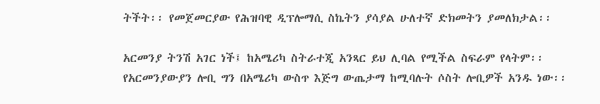ትችት፡፡ የመጀመርያው የሕዝባዊ ዲፕሎማሲ ስኬትን ያሳያል ሁለተኛ ድክመትን ያመለክታል፡፡

አርመንያ ትንሽ አገር ነች፤ ከአሜሪካ ስትራተጂ አንጻር ይህ ሊባል የሚችል ስፍራም የላትም፡፡ የአርመንያውያን ሎቢ ግን በአሜሪካ ውስጥ እጅግ ውጤታማ ከሚባሉት ሶስት ሎቢዎች አንዱ ነው፡፡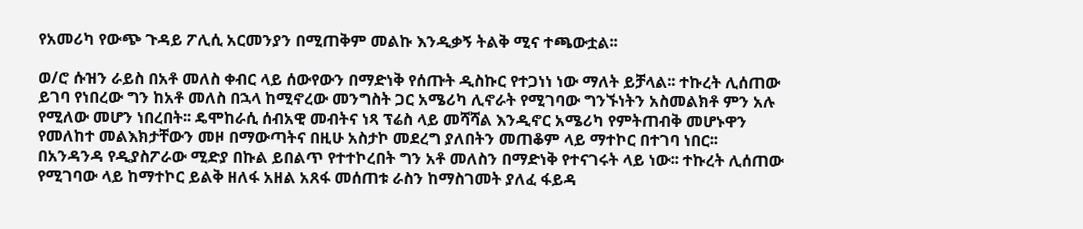የአመሪካ የውጭ ጉዳይ ፖሊሲ አርመንያን በሚጠቅም መልኩ እንዲቃኝ ትልቅ ሚና ተጫውቷል፡፡

ወ/ሮ ሱዝን ራይስ በአቶ መለስ ቀብር ላይ ሰውየውን በማድነቅ የሰጡት ዲስኩር የተጋነነ ነው ማለት ይቻላል፡፡ ተኩረት ሊሰጠው ይገባ የነበረው ግን ከአቶ መለስ በኋላ ከሚኖረው መንግስት ጋር አሜሪካ ሊኖራት የሚገባው ግንኙነትን አስመልክቶ ምን አሉ የሚለው መሆን ነበረበት፡፡ ዴሞከራሲ ሰብአዊ መብትና ነጻ ፕሬስ ላይ መሻሻል እንዲኖር አሜሪካ የምትጠብቅ መሆኑዋን የመለከተ መልእክታቸውን መዞ በማውጣትና በዚሁ አስታኮ መደረግ ያለበትን መጠቆም ላይ ማተኮር በተገባ ነበር፡፡ በአንዳንዳ የዲያስፖራው ሚድያ በኩል ይበልጥ የተተኮረበት ግን አቶ መለስን በማድነቅ የተናገሩት ላይ ነው፡፡ ተኩረት ሊሰጠው የሚገባው ላይ ከማተኮር ይልቅ ዘለፋ አዘል አጸፋ መሰጠቱ ራስን ከማስገመት ያለፈ ፋይዳ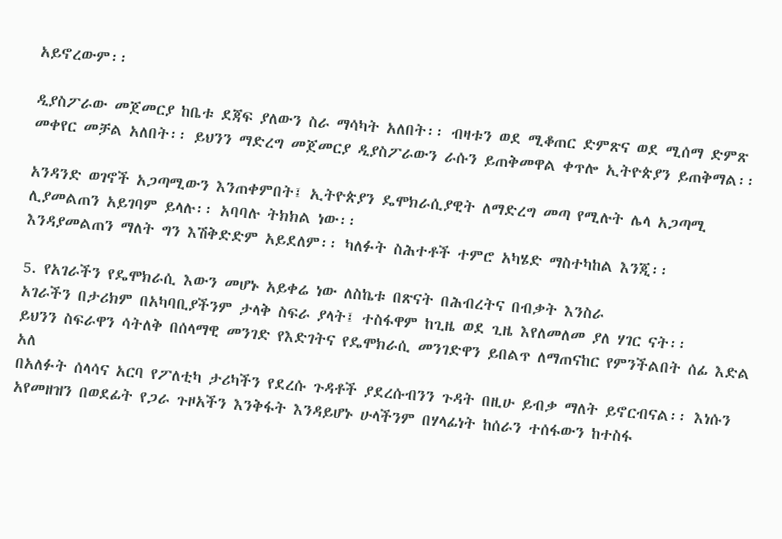አይኖረውም፡፡

ዲያስፖራው መጀመርያ ከቤቱ ደጃፍ ያለውን ስራ ማሳካት አለበት፡፡ ብዛቱን ወደ ሚቆጠር ድምጽና ወደ ሚሰማ ድምጽ መቀየር መቻል አለበት፡፡ ይህንን ማድረግ መጀመርያ ዲያስፖራውን ራሱን ይጠቅመዋል ቀጥሎ ኢትዮጵያን ይጠቅማል፡፡

አንዳንድ ወገኖች አጋጣሚውን እንጠቀምበት፤ ኢትዮጵያን ዴሞክራሲያዊት ለማድረግ መጣ የሚሉት ሌላ አጋጣሚ ሊያመልጠን አይገባም ይላሉ፡፡ አባባሉ ትክክል ነው፡፡
እንዳያመልጠን ማለት ግን እሽቅድድም አይደለም፡፡ ካለፉት ስሕተቶች ተምሮ አካሄድ ማስተካከል እንጂ፡፡

5. የአገራችን የዴሞክራሲ እውን መሆኑ አይቀሬ ነው ለስኬቱ በጽናት በሕብረትና በብቃት እንስራ
አገራችን በታሪክም በአካባቢያችንም ታላቅ ስፍራ ያላት፤ ተስፋዋም ከጊዜ ወደ ጊዜ እየለመለመ ያለ ሃገር ናት፡፡
ይህንን ስፍራዋን ሳትለቅ በሰላማዊ መንገድ የእድገትና የዴሞክራሲ መንገድዋን ይበልጥ ለማጠናከር የምንችልበት ሰፊ እድል አለ
በአለፉት ሰላሳና አርባ የፖለቲካ ታሪካችን የደረሱ ጉዳቶች ያደረሱብንን ጉዳት በዚሁ ይብቃ ማለት ይኖርብናል፡፡ እነሱን አየመዘዝን በወደፊት የጋራ ጉዞአችን እንቅፋት እንዳይሆኑ ሁላችንም በሃላፊነት ከሰራን ተሰፋውን ከተስፋ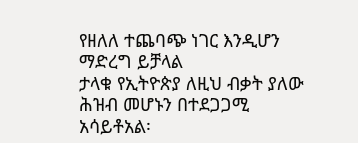የዘለለ ተጨባጭ ነገር እንዲሆን ማድረግ ይቻላል
ታላቁ የኢትዮጵያ ለዚህ ብቃት ያለው ሕዝብ መሆኑን በተደጋጋሚ አሳይቶአል፡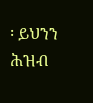፡ ይህንን ሕዝብ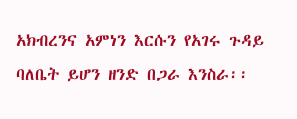አክብረንና አምነን እርሱን የአገሩ ጉዳይ ባለቤት ይሆን ዘንድ በጋራ እንስራ፡፡